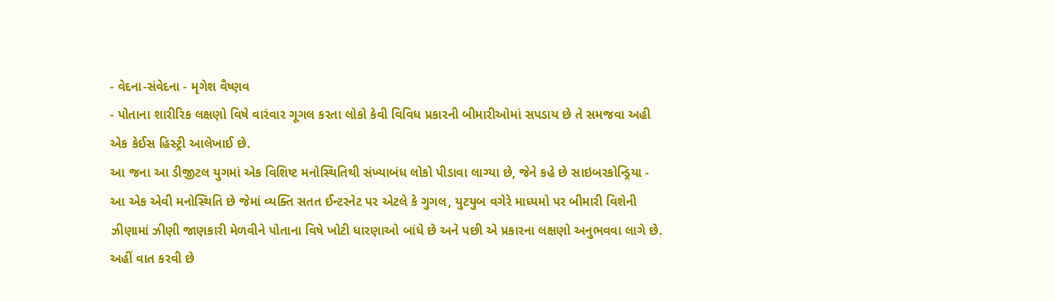- વેદના-સંવેદના - મૃગેશ વૈષ્ણવ
- પોતાના શારીરિક લક્ષણો વિષે વારંવાર ગૂગલ કરતા લોકો કેવી વિવિધ પ્રકારની બીમારીઓમાં સપડાય છે તે સમજવા અહી એક કેઈસ હિસ્ટ્રી આલેખાઈ છે.
આ જના આ ડીજીટલ યુગમાં એક વિશિષ્ટ મનોસ્થિતિથી સંખ્યાબંધ લોકો પીડાવા લાગ્યા છે, જેને કહે છે સાઇબરકોન્ડ્રિયા - આ એક એવી મનોસ્થિતિ છે જેમાં વ્યક્તિ સતત ઈન્ટરનેટ પર એટલે કે ગુગલ, યુટયુબ વગેરે માધ્યમો પર બીમારી વિશેની ઝીણામાં ઝીણી જાણકારી મેળવીને પોતાના વિષે ખોટી ધારણાઓ બાંધે છે અને પછી એ પ્રકારના લક્ષણો અનુભવવા લાગે છે.
અહીં વાત કરવી છે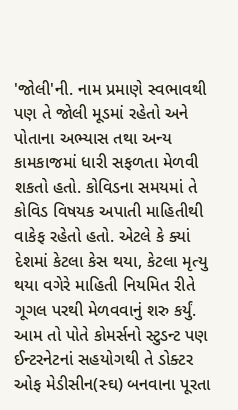'જોલી'ની. નામ પ્રમાણે સ્વભાવથી પણ તે જોલી મૂડમાં રહેતો અને પોતાના અભ્યાસ તથા અન્ય કામકાજમાં ધારી સફળતા મેળવી શકતો હતો. કોવિડના સમયમાં તે કોવિડ વિષયક અપાતી માહિતીથી વાકેફ રહેતો હતો. એટલે કે ક્યાં દેશમાં કેટલા કેસ થયા, કેટલા મૃત્યુ થયા વગેરે માહિતી નિયમિત રીતે ગૂગલ પરથી મેળવવાનું શરુ કર્યું. આમ તો પોતે કોમર્સનો સ્ટુડન્ટ પણ ઈન્ટરનેટનાં સહયોગથી તે ડોક્ટર ઓફ મેડીસીન(સ્ઘ) બનવાના પૂરતા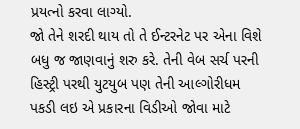પ્રયત્નો કરવા લાગ્યો.
જો તેને શરદી થાય તો તે ઈન્ટરનેટ પર એના વિશે બધુ જ જાણવાનું શરુ કરે. તેની વેબ સર્ચ પરની હિસ્ટ્રી પરથી યુટયુબ પણ તેની આલ્ગોરીધમ પકડી લઇ એ પ્રકારના વિડીઓ જોવા માટે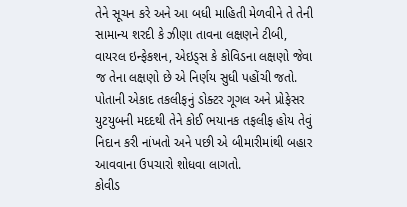તેને સૂચન કરે અને આ બધી માહિતી મેળવીને તે તેની સામાન્ય શરદી કે ઝીણા તાવના લક્ષણને ટીબી, વાયરલ ઇન્ફેકશન, એઇડ્સ કે કોવિડના લક્ષણો જેવા જ તેના લક્ષણો છે એ નિર્ણય સુધી પહોંચી જતો. પોતાની એકાદ તકલીફનું ડોક્ટર ગૂગલ અને પ્રોફેસર યુટયુબની મદદથી તેને કોઈ ભયાનક તફલીફ હોય તેવું નિદાન કરી નાંખતો અને પછી એ બીમારીમાંથી બહાર આવવાના ઉપચારો શોધવા લાગતો.
કોવીડ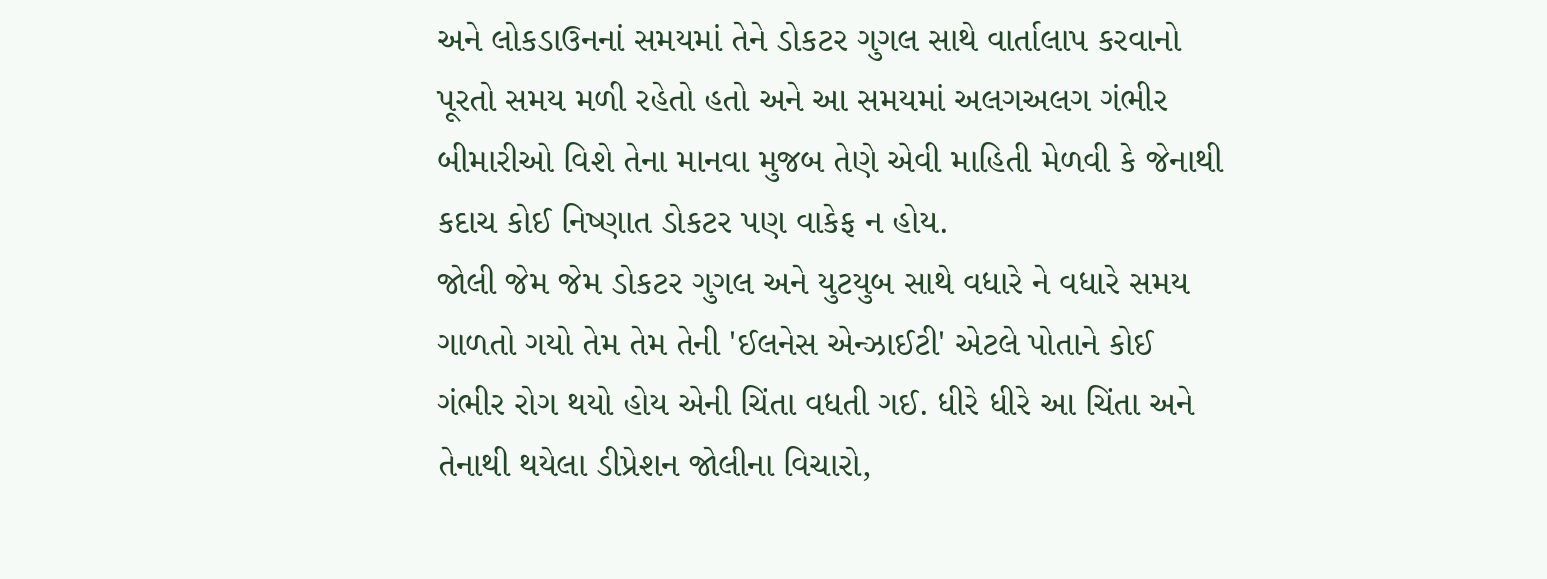અને લોકડાઉનનાં સમયમાં તેને ડોકટર ગુગલ સાથે વાર્તાલાપ કરવાનો પૂરતો સમય મળી રહેતો હતો અને આ સમયમાં અલગઅલગ ગંભીર બીમારીઓ વિશે તેના માનવા મુજબ તેણે એવી માહિતી મેળવી કે જેનાથી કદાચ કોઈ નિષ્ણાત ડોકટર પણ વાકેફ ન હોય.
જોલી જેમ જેમ ડોકટર ગુગલ અને યુટયુબ સાથે વધારે ને વધારે સમય ગાળતો ગયો તેમ તેમ તેની 'ઈલનેસ એન્ઝાઈટી' એટલે પોતાને કોઈ ગંભીર રોગ થયો હોય એની ચિંતા વધતી ગઈ. ધીરે ધીરે આ ચિંતા અને તેનાથી થયેલા ડીપ્રેશન જોલીના વિચારો,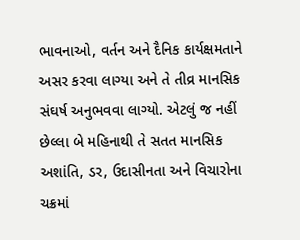ભાવનાઓ, વર્તન અને દૈનિક કાર્યક્ષમતાને અસર કરવા લાગ્યા અને તે તીવ્ર માનસિક સંઘર્ષ અનુભવવા લાગ્યો. એટલું જ નહીં છેલ્લા બે મહિનાથી તે સતત માનસિક અશાંતિ, ડર, ઉદાસીનતા અને વિચારોના ચક્રમાં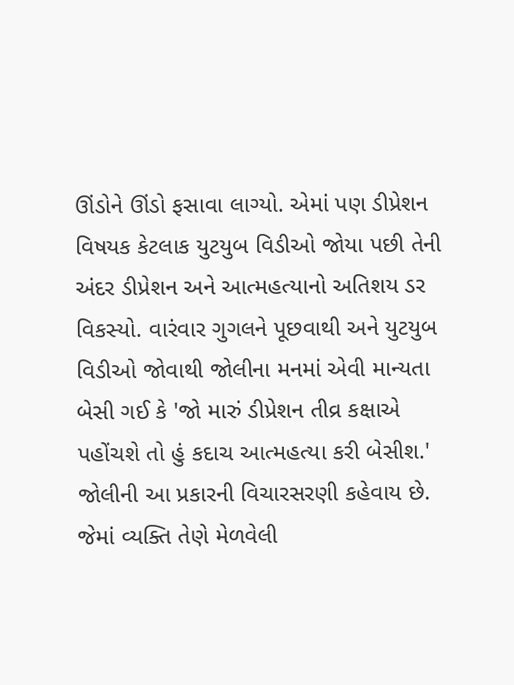ઊંડોને ઊંડો ફસાવા લાગ્યો. એમાં પણ ડીપ્રેશન વિષયક કેટલાક યુટયુબ વિડીઓ જોયા પછી તેની અંદર ડીપ્રેશન અને આત્મહત્યાનો અતિશય ડર વિકસ્યો. વારંવાર ગુગલને પૂછવાથી અને યુટયુબ વિડીઓ જોવાથી જોલીના મનમાં એવી માન્યતા બેસી ગઈ કે 'જો મારું ડીપ્રેશન તીવ્ર કક્ષાએ પહોંચશે તો હું કદાચ આત્મહત્યા કરી બેસીશ.' જોલીની આ પ્રકારની વિચારસરણી કહેવાય છે. જેમાં વ્યક્તિ તેણે મેળવેલી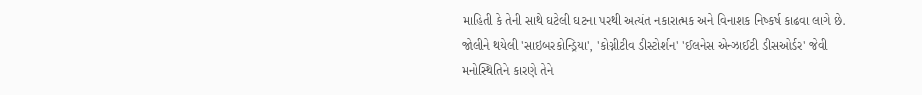માહિતી કે તેની સાથે ઘટેલી ઘટના પરથી અત્યંત નકારાત્મક અને વિનાશક નિષ્કર્ષ કાઢવા લાગે છે.
જોલીને થયેલી 'સાઇબરકોન્ડ્રિયા', 'કોગ્નીટીવ ડીસ્ટોર્શન' 'ઈલનેસ એન્ઝાઈટી ડીસઓર્ડર' જેવી મનોસ્થિતિને કારણે તેને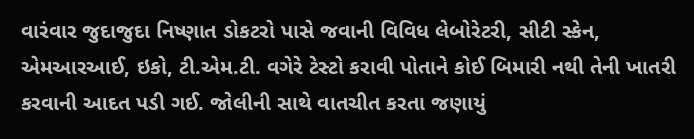વારંવાર જુદાજુદા નિષ્ણાત ડોકટરો પાસે જવાની વિવિધ લેબોરેટરી, સીટી સ્કેન, એમઆરઆઈ, ઇકો, ટી.એમ.ટી. વગેરે ટેસ્ટો કરાવી પોતાને કોઈ બિમારી નથી તેની ખાતરી કરવાની આદત પડી ગઈ. જોલીની સાથે વાતચીત કરતા જણાયું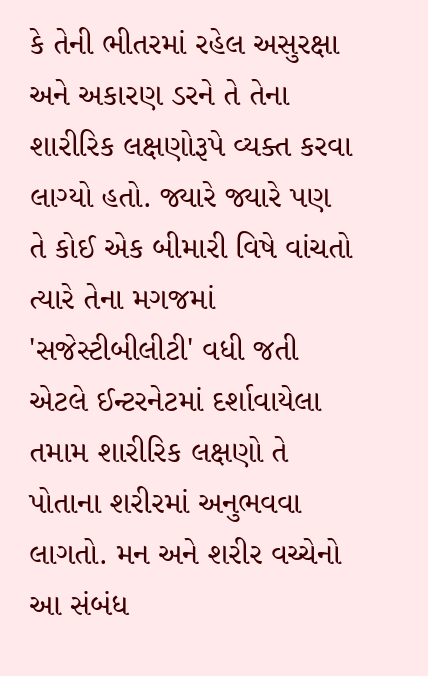કે તેની ભીતરમાં રહેલ અસુરક્ષા અને અકારણ ડરને તે તેના શારીરિક લક્ષણોરૂપે વ્યક્ત કરવા લાગ્યો હતો. જ્યારે જ્યારે પણ તે કોઈ એક બીમારી વિષે વાંચતો ત્યારે તેના મગજમાં 'સજેસ્ટીબીલીટી' વધી જતી એટલે ઈન્ટરનેટમાં દર્શાવાયેલા તમામ શારીરિક લક્ષણો તે પોતાના શરીરમાં અનુભવવા લાગતો. મન અને શરીર વચ્ચેનો આ સંબંધ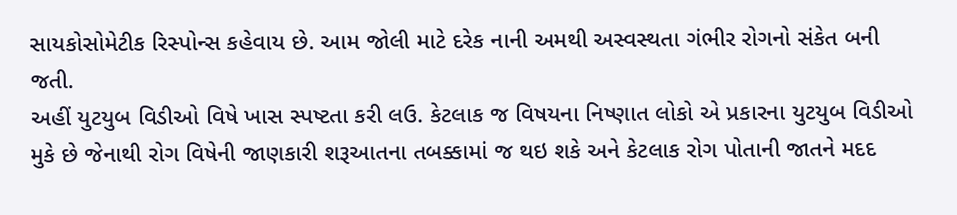સાયકોસોમેટીક રિસ્પોન્સ કહેવાય છે. આમ જોલી માટે દરેક નાની અમથી અસ્વસ્થતા ગંભીર રોગનો સંકેત બની જતી.
અહીં યુટયુબ વિડીઓ વિષે ખાસ સ્પષ્ટતા કરી લઉ. કેટલાક જ વિષયના નિષ્ણાત લોકો એ પ્રકારના યુટયુબ વિડીઓ મુકે છે જેનાથી રોગ વિષેની જાણકારી શરૂઆતના તબક્કામાં જ થઇ શકે અને કેટલાક રોગ પોતાની જાતને મદદ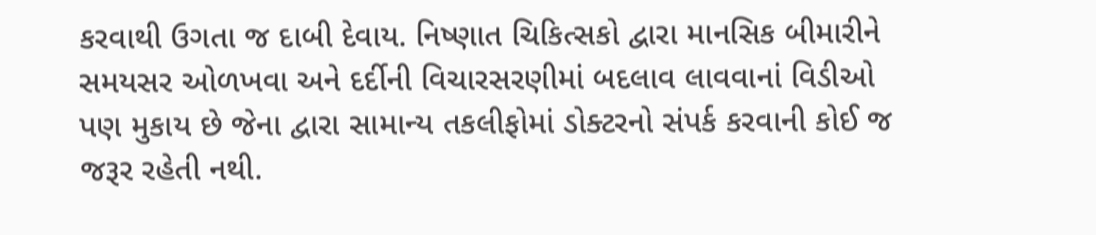કરવાથી ઉગતા જ દાબી દેવાય. નિષ્ણાત ચિકિત્સકો દ્વારા માનસિક બીમારીને સમયસર ઓળખવા અને દર્દીની વિચારસરણીમાં બદલાવ લાવવાનાં વિડીઓ પણ મુકાય છે જેના દ્વારા સામાન્ય તકલીફોમાં ડોક્ટરનો સંપર્ક કરવાની કોઈ જ જરૂર રહેતી નથી.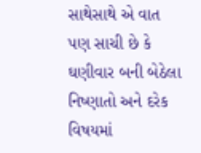સાથેસાથે એ વાત પણ સાચી છે કે ઘણીવાર બની બેઠેલા નિષ્ણાતો અને દરેક વિષયમાં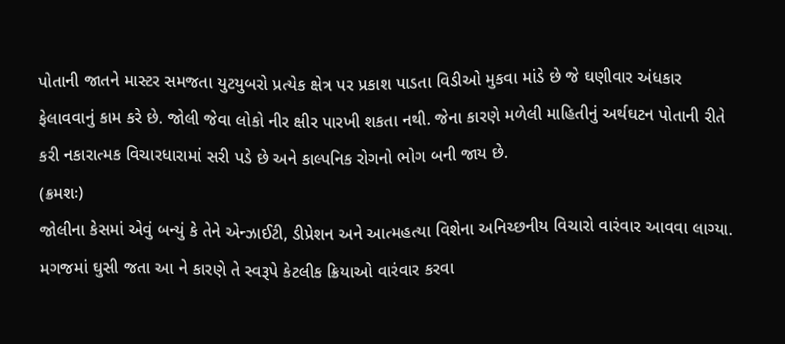પોતાની જાતને માસ્ટર સમજતા યુટયુબરો પ્રત્યેક ક્ષેત્ર પર પ્રકાશ પાડતા વિડીઓ મુકવા માંડે છે જે ઘણીવાર અંધકાર ફેલાવવાનું કામ કરે છે. જોલી જેવા લોકો નીર ક્ષીર પારખી શકતા નથી. જેના કારણે મળેલી માહિતીનું અર્થઘટન પોતાની રીતે કરી નકારાત્મક વિચારધારામાં સરી પડે છે અને કાલ્પનિક રોગનો ભોગ બની જાય છે.
(ક્રમશઃ)
જોલીના કેસમાં એવું બન્યું કે તેને એન્ઝાઈટી, ડીપ્રેશન અને આત્મહત્યા વિશેના અનિચ્છનીય વિચારો વારંવાર આવવા લાગ્યા. મગજમાં ઘુસી જતા આ ને કારણે તે સ્વરૂપે કેટલીક ક્રિયાઓ વારંવાર કરવા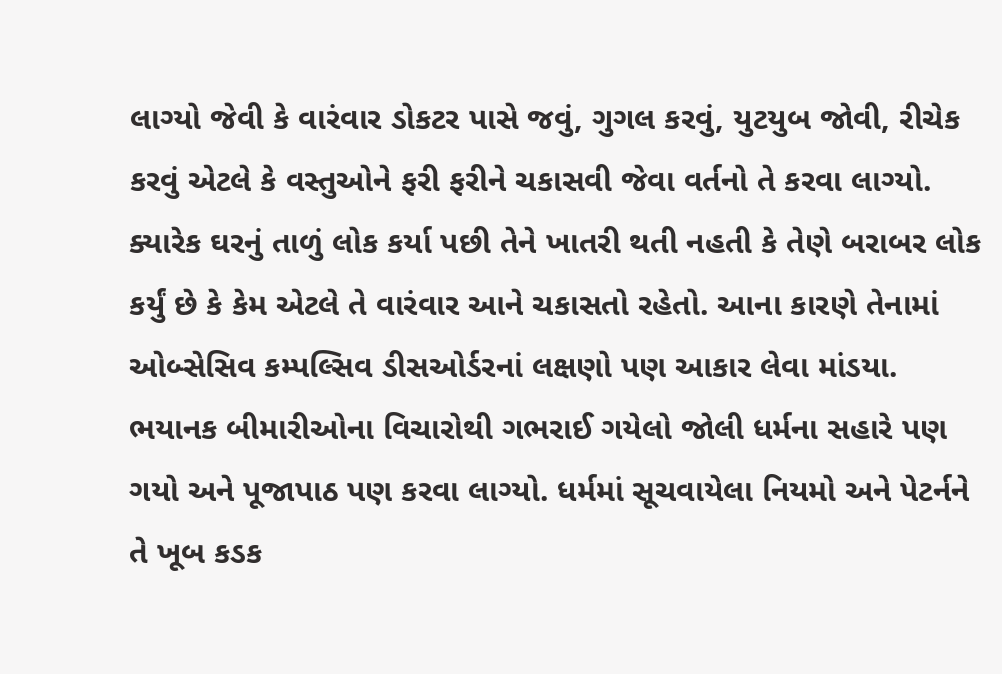લાગ્યો જેવી કે વારંવાર ડોકટર પાસે જવું, ગુગલ કરવું, યુટયુબ જોવી, રીચેક કરવું એટલે કે વસ્તુઓને ફરી ફરીને ચકાસવી જેવા વર્તનો તે કરવા લાગ્યો. ક્યારેક ઘરનું તાળું લોક કર્યા પછી તેને ખાતરી થતી નહતી કે તેણે બરાબર લોક કર્યું છે કે કેમ એટલે તે વારંવાર આને ચકાસતો રહેતો. આના કારણે તેનામાં ઓબ્સેસિવ કમ્પલ્સિવ ડીસઓર્ડરનાં લક્ષણો પણ આકાર લેવા માંડયા.
ભયાનક બીમારીઓના વિચારોથી ગભરાઈ ગયેલો જોલી ધર્મના સહારે પણ ગયો અને પૂજાપાઠ પણ કરવા લાગ્યો. ધર્મમાં સૂચવાયેલા નિયમો અને પેટર્નને તે ખૂબ કડક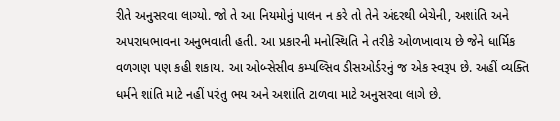રીતે અનુસરવા લાગ્યો. જો તે આ નિયમોનું પાલન ન કરે તો તેને અંદરથી બેચેની, અશાંતિ અને અપરાધભાવના અનુભવાતી હતી. આ પ્રકારની મનોસ્થિતિ ને તરીકે ઓળખાવાય છે જેને ધાર્મિક વળગણ પણ કહી શકાય. આ ઓબ્સેસીવ કમ્પલ્સિવ ડીસઓર્ડરનું જ એક સ્વરૂપ છે. અહીં વ્યક્તિ ધર્મને શાંતિ માટે નહીં પરંતુ ભય અને અશાંતિ ટાળવા માટે અનુસરવા લાગે છે.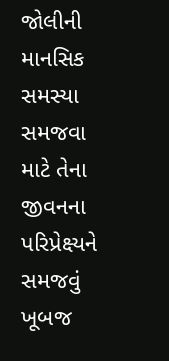જોલીની માનસિક સમસ્યા સમજવા માટે તેના જીવનના પરિપ્રેક્ષ્યને સમજવું ખૂબજ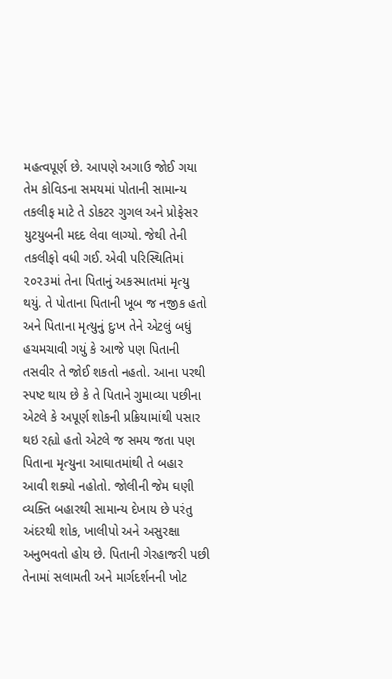મહત્વપૂર્ણ છે. આપણે અગાઉ જોઈ ગયા તેમ કોવિડના સમયમાં પોતાની સામાન્ય તકલીફ માટે તે ડોકટર ગુગલ અને પ્રોફેસર યુટયુબની મદદ લેવા લાગ્યો. જેથી તેની તકલીફો વધી ગઈ. એવી પરિસ્થિતિમાં ૨૦૨૩માં તેના પિતાનું અકસ્માતમાં મૃત્યુ થયું. તે પોતાના પિતાની ખૂબ જ નજીક હતો અને પિતાના મૃત્યુનું દુઃખ તેને એટલું બધું હચમચાવી ગયું કે આજે પણ પિતાની તસવીર તે જોઈ શકતો નહતો. આના પરથી સ્પષ્ટ થાય છે કે તે પિતાને ગુમાવ્યા પછીના એટલે કે અપૂર્ણ શોકની પ્રક્રિયામાંથી પસાર થઇ રહ્યો હતો એટલે જ સમય જતા પણ પિતાના મૃત્યુના આઘાતમાંથી તે બહાર આવી શક્યો નહોતો. જોલીની જેમ ઘણી વ્યક્તિ બહારથી સામાન્ય દેખાય છે પરંતુ અંદરથી શોક, ખાલીપો અને અસુરક્ષા અનુભવતો હોય છે. પિતાની ગેરહાજરી પછી તેનામાં સલામતી અને માર્ગદર્શનની ખોટ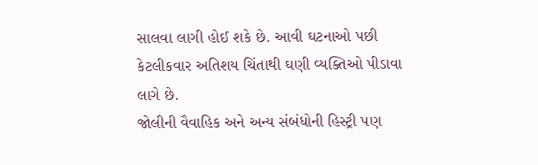સાલવા લાગી હોઈ શકે છે. આવી ઘટનાઓ પછી કેટલીકવાર અતિશય ચિંતાથી ઘણી વ્યક્તિઓ પીડાવા લાગે છે.
જોલીની વૈવાહિક અને અન્ય સંબંધોની હિસ્ટ્રી પણ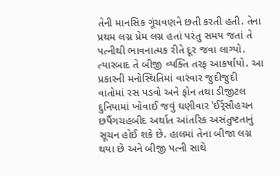તેની માનસિક ગૂંચવણને છતી કરતી હતી. તેના પ્રથમ લગ્ન પ્રેમ લગ્ન હતાં પરંતુ સમય જતાં તે પત્નીથી ભાવનાત્મક રીતે દૂર જવા લાગ્યો. ત્યારબાદ તે બીજી વ્યક્તિ તરફ આકર્ષાયો. આ પ્રકારની મનોસ્થિતિમાં વારંવાર જુદીજુદી વાતોમાં રસ પડવો અને ફોન તથા ડીજીટલ દુનિયામાં ખોવાઈ જવું ઘણીવાર 'ઈર્ર્સૌહચન છર્પૈગચહબીદ અર્થાત આંતરિક અસંતુષ્ટતાનું સૂચન હોઈ શકે છે. હાલમાં તેના બીજા લગ્ન થયા છે અને બીજી પત્ની સાથે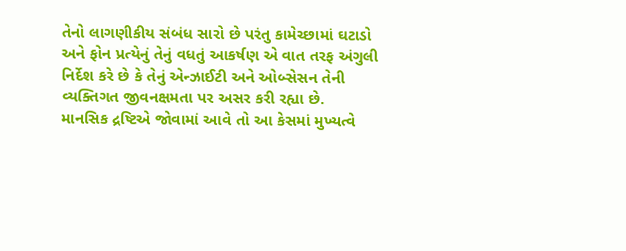તેનો લાગણીકીય સંબંધ સારો છે પરંતુ કામેચ્છામાં ઘટાડો અને ફોન પ્રત્યેનું તેનું વધતું આકર્ષણ એ વાત તરફ અંગુલી નિર્દેશ કરે છે કે તેનું એન્ઝાઈટી અને ઓબ્સેસન તેની વ્યક્તિગત જીવનક્ષમતા પર અસર કરી રહ્યા છે.
માનસિક દ્રષ્ટિએ જોવામાં આવે તો આ કેસમાં મુખ્યત્વે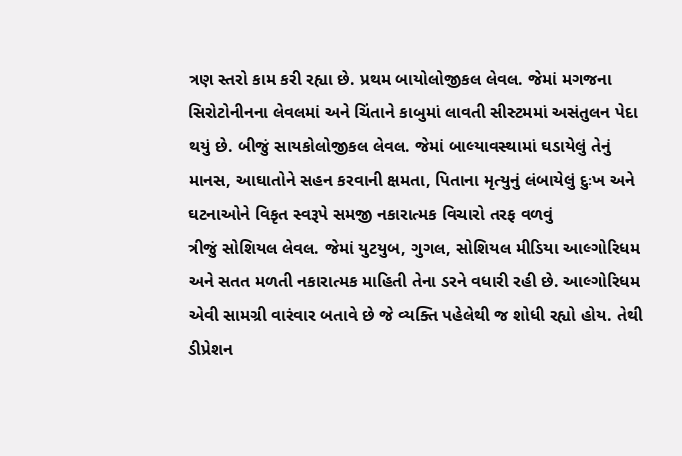ત્રણ સ્તરો કામ કરી રહ્યા છે. પ્રથમ બાયોલોજીકલ લેવલ. જેમાં મગજના સિરોટોનીનના લેવલમાં અને ચિંતાને કાબુમાં લાવતી સીસ્ટમમાં અસંતુલન પેદા થયું છે. બીજું સાયકોલોજીકલ લેવલ. જેમાં બાલ્યાવસ્થામાં ઘડાયેલું તેનું માનસ, આઘાતોને સહન કરવાની ક્ષમતા, પિતાના મૃત્યુનું લંબાયેલું દુઃખ અને ઘટનાઓને વિકૃત સ્વરૂપે સમજી નકારાત્મક વિચારો તરફ વળવું
ત્રીજું સોશિયલ લેવલ. જેમાં યુટયુબ, ગુગલ, સોશિયલ મીડિયા આલ્ગોરિધમ અને સતત મળતી નકારાત્મક માહિતી તેના ડરને વધારી રહી છે. આલ્ગોરિધમ એવી સામગ્રી વારંવાર બતાવે છે જે વ્યક્તિ પહેલેથી જ શોધી રહ્યો હોય. તેથી ડીપ્રેશન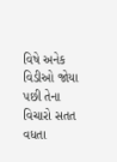વિષે અનેક વિડીઓ જોયા પછી તેના વિચારો સતત વધતા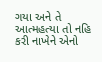ગયા અને તે આત્મહત્યા તો નહિ કરી નાખેને એનો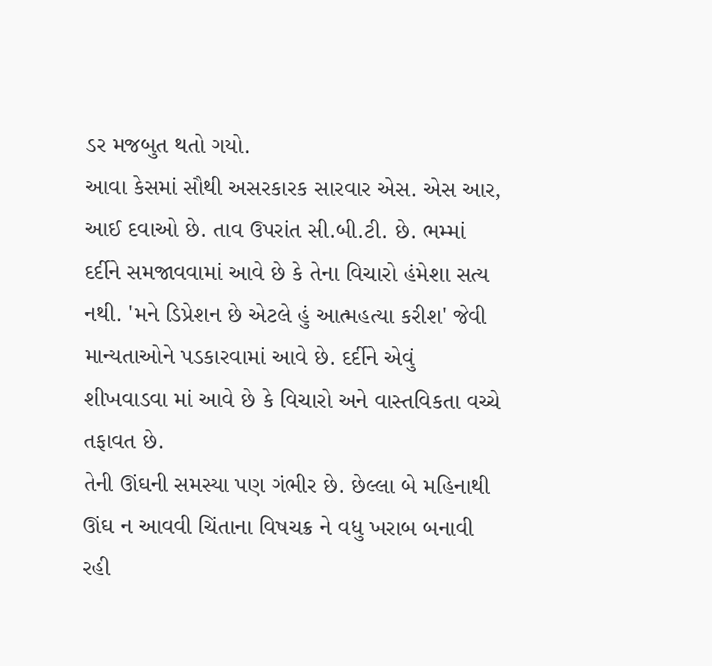ડર મજબુત થતો ગયો.
આવા કેસમાં સૌથી અસરકારક સારવાર એસ. એસ આર, આઈ દવાઓ છે. તાવ ઉપરાંત સી.બી.ટી. છે. ભમ્માં દર્દીને સમજાવવામાં આવે છે કે તેના વિચારો હંમેશા સત્ય નથી. 'મને ડિપ્રેશન છે એટલે હું આત્મહત્યા કરીશ' જેવી માન્યતાઓને પડકારવામાં આવે છે. દર્દીને એવું શીખવાડવા માં આવે છે કે વિચારો અને વાસ્તવિકતા વચ્ચે તફાવત છે.
તેની ઊંઘની સમસ્યા પણ ગંભીર છે. છેલ્લા બે મહિનાથી ઊંઘ ન આવવી ચિંતાના વિષચક્ર ને વધુ ખરાબ બનાવી રહી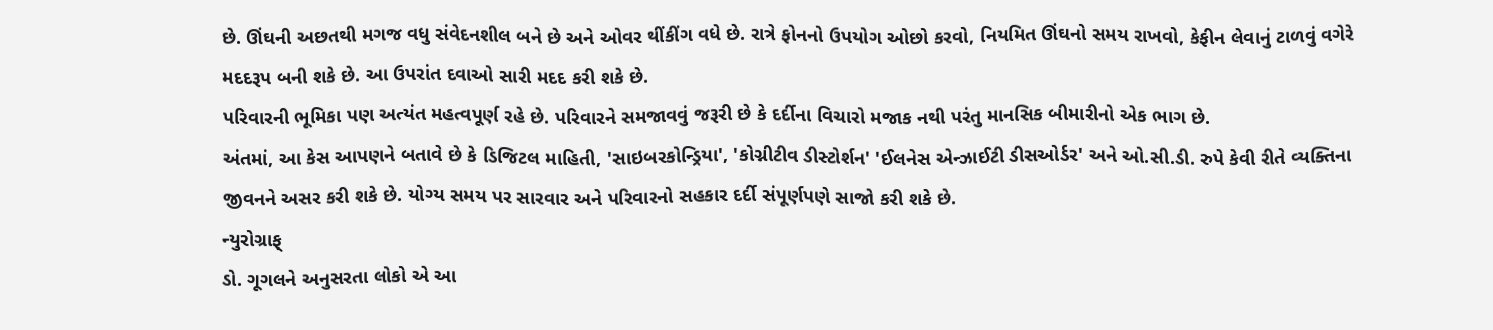છે. ઊંઘની અછતથી મગજ વધુ સંવેદનશીલ બને છે અને ઓવર થીંકીંગ વધે છે. રાત્રે ફોનનો ઉપયોગ ઓછો કરવો, નિયમિત ઊંઘનો સમય રાખવો, કેફીન લેવાનું ટાળવું વગેરે મદદરૂપ બની શકે છે. આ ઉપરાંત દવાઓ સારી મદદ કરી શકે છે.
પરિવારની ભૂમિકા પણ અત્યંત મહત્વપૂર્ણ રહે છે. પરિવારને સમજાવવું જરૂરી છે કે દર્દીના વિચારો મજાક નથી પરંતુ માનસિક બીમારીનો એક ભાગ છે.
અંતમાં, આ કેસ આપણને બતાવે છે કે ડિજિટલ માહિતી, 'સાઇબરકોન્ડ્રિયા', 'કોગ્નીટીવ ડીસ્ટોર્શન' 'ઈલનેસ એન્ઝાઈટી ડીસઓર્ડર' અને ઓ.સી.ડી. રુપે કેવી રીતે વ્યક્તિના જીવનને અસર કરી શકે છે. યોગ્ય સમય પર સારવાર અને પરિવારનો સહકાર દર્દી સંપૂર્ણપણે સાજો કરી શકે છે.
ન્યુરોગ્રાફ્
ડો. ગૂગલને અનુસરતા લોકો એ આ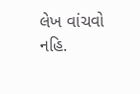લેખ વાંચવો નહિ.